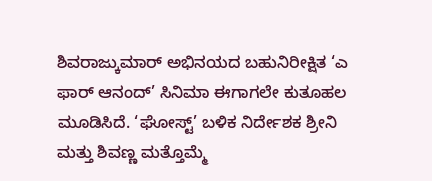ಶಿವರಾಜ್ಕುಮಾರ್ ಅಭಿನಯದ ಬಹುನಿರೀಕ್ಷಿತ ‘ಎ ಫಾರ್ ಆನಂದ್’ ಸಿನಿಮಾ ಈಗಾಗಲೇ ಕುತೂಹಲ ಮೂಡಿಸಿದೆ. ‘ಘೋಸ್ಟ್’ ಬಳಿಕ ನಿರ್ದೇಶಕ ಶ್ರೀನಿ ಮತ್ತು ಶಿವಣ್ಣ ಮತ್ತೊಮ್ಮೆ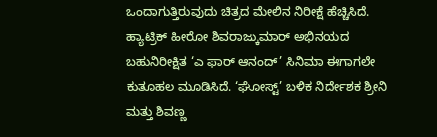ಒಂದಾಗುತ್ತಿರುವುದು ಚಿತ್ರದ ಮೇಲಿನ ನಿರೀಕ್ಷೆ ಹೆಚ್ಚಿಸಿದೆ.
ಹ್ಯಾಟ್ರಿಕ್ ಹೀರೋ ಶಿವರಾಜ್ಕುಮಾರ್ ಅಭಿನಯದ ಬಹುನಿರೀಕ್ಷಿತ ‘ಎ ಫಾರ್ ಆನಂದ್’ ಸಿನಿಮಾ ಈಗಾಗಲೇ ಕುತೂಹಲ ಮೂಡಿಸಿದೆ. ‘ಘೋಸ್ಟ್’ ಬಳಿಕ ನಿರ್ದೇಶಕ ಶ್ರೀನಿ ಮತ್ತು ಶಿವಣ್ಣ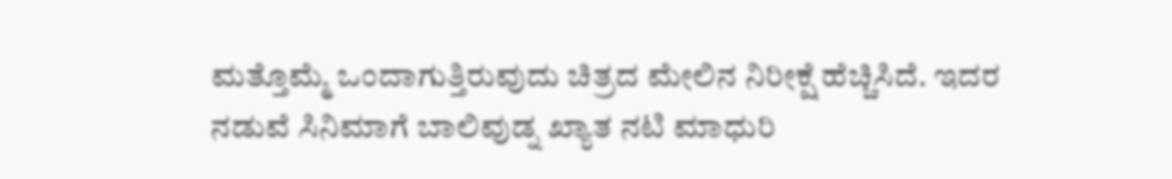ಮತ್ತೊಮ್ಮೆ ಒಂದಾಗುತ್ತಿರುವುದು ಚಿತ್ರದ ಮೇಲಿನ ನಿರೀಕ್ಷೆ ಹೆಚ್ಚಿಸಿದೆ. ಇದರ ನಡುವೆ ಸಿನಿಮಾಗೆ ಬಾಲಿವುಡ್ನ ಖ್ಯಾತ ನಟಿ ಮಾಧುರಿ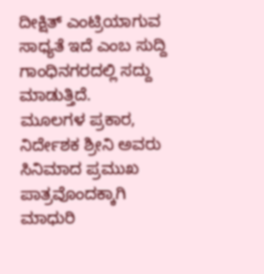ದೀಕ್ಷಿತ್ ಎಂಟ್ರಿಯಾಗುವ ಸಾಧ್ಯತೆ ಇದೆ ಎಂಬ ಸುದ್ದಿ ಗಾಂಧಿನಗರದಲ್ಲಿ ಸದ್ದು ಮಾಡುತ್ತಿದೆ.
ಮೂಲಗಳ ಪ್ರಕಾರ, ನಿರ್ದೇಶಕ ಶ್ರೀನಿ ಅವರು ಸಿನಿಮಾದ ಪ್ರಮುಖ ಪಾತ್ರವೊಂದಕ್ಕಾಗಿ ಮಾಧುರಿ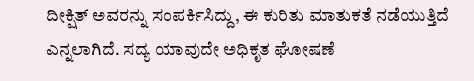ದೀಕ್ಷಿತ್ ಅವರನ್ನು ಸಂಪರ್ಕಿಸಿದ್ದು, ಈ ಕುರಿತು ಮಾತುಕತೆ ನಡೆಯುತ್ತಿದೆ ಎನ್ನಲಾಗಿದೆ. ಸದ್ಯ ಯಾವುದೇ ಅಧಿಕೃತ ಘೋಷಣೆ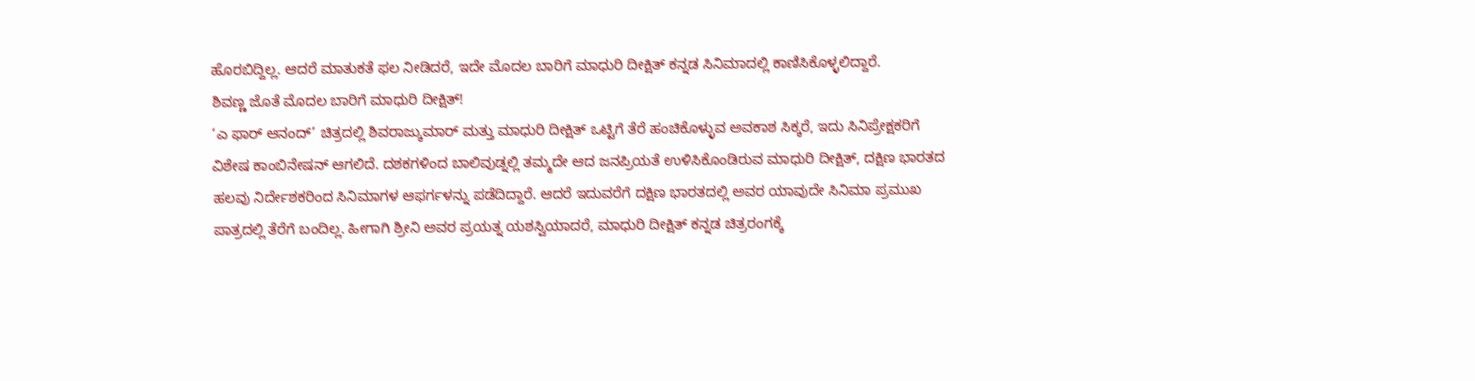ಹೊರಬಿದ್ದಿಲ್ಲ. ಆದರೆ ಮಾತುಕತೆ ಫಲ ನೀಡಿದರೆ, ಇದೇ ಮೊದಲ ಬಾರಿಗೆ ಮಾಧುರಿ ದೀಕ್ಷಿತ್ ಕನ್ನಡ ಸಿನಿಮಾದಲ್ಲಿ ಕಾಣಿಸಿಕೊಳ್ಳಲಿದ್ದಾರೆ.
ಶಿವಣ್ಣ ಜೊತೆ ಮೊದಲ ಬಾರಿಗೆ ಮಾಧುರಿ ದೀಕ್ಷಿತ್!
‘ಎ ಫಾರ್ ಆನಂದ್’ ಚಿತ್ರದಲ್ಲಿ ಶಿವರಾಜ್ಕುಮಾರ್ ಮತ್ತು ಮಾಧುರಿ ದೀಕ್ಷಿತ್ ಒಟ್ಟಿಗೆ ತೆರೆ ಹಂಚಿಕೊಳ್ಳುವ ಅವಕಾಶ ಸಿಕ್ಕರೆ, ಇದು ಸಿನಿಪ್ರೇಕ್ಷಕರಿಗೆ ವಿಶೇಷ ಕಾಂಬಿನೇಷನ್ ಆಗಲಿದೆ. ದಶಕಗಳಿಂದ ಬಾಲಿವುಡ್ನಲ್ಲಿ ತಮ್ಮದೇ ಆದ ಜನಪ್ರಿಯತೆ ಉಳಿಸಿಕೊಂಡಿರುವ ಮಾಧುರಿ ದೀಕ್ಷಿತ್, ದಕ್ಷಿಣ ಭಾರತದ ಹಲವು ನಿರ್ದೇಶಕರಿಂದ ಸಿನಿಮಾಗಳ ಆಫರ್ಗಳನ್ನು ಪಡೆದಿದ್ದಾರೆ. ಆದರೆ ಇದುವರೆಗೆ ದಕ್ಷಿಣ ಭಾರತದಲ್ಲಿ ಅವರ ಯಾವುದೇ ಸಿನಿಮಾ ಪ್ರಮುಖ ಪಾತ್ರದಲ್ಲಿ ತೆರೆಗೆ ಬಂದಿಲ್ಲ. ಹೀಗಾಗಿ ಶ್ರೀನಿ ಅವರ ಪ್ರಯತ್ನ ಯಶಸ್ವಿಯಾದರೆ, ಮಾಧುರಿ ದೀಕ್ಷಿತ್ ಕನ್ನಡ ಚಿತ್ರರಂಗಕ್ಕೆ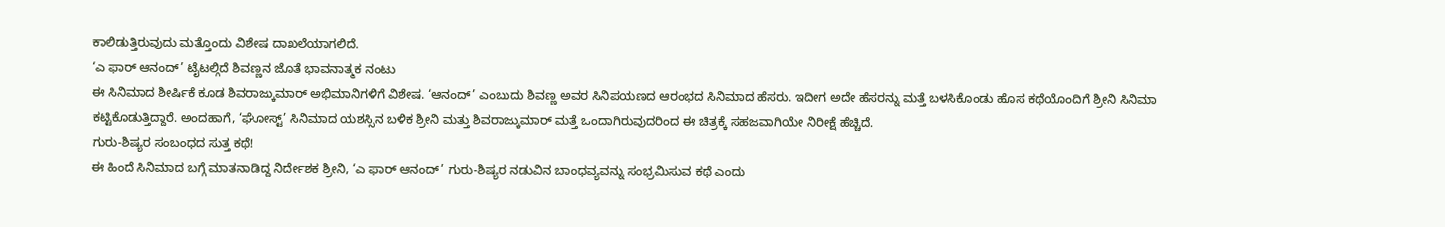ಕಾಲಿಡುತ್ತಿರುವುದು ಮತ್ತೊಂದು ವಿಶೇಷ ದಾಖಲೆಯಾಗಲಿದೆ.
‘ಎ ಫಾರ್ ಆನಂದ್’ ಟೈಟಲ್ಗಿದೆ ಶಿವಣ್ಣನ ಜೊತೆ ಭಾವನಾತ್ಮಕ ನಂಟು
ಈ ಸಿನಿಮಾದ ಶೀರ್ಷಿಕೆ ಕೂಡ ಶಿವರಾಜ್ಕುಮಾರ್ ಅಭಿಮಾನಿಗಳಿಗೆ ವಿಶೇಷ. ‘ಆನಂದ್’ ಎಂಬುದು ಶಿವಣ್ಣ ಅವರ ಸಿನಿಪಯಣದ ಆರಂಭದ ಸಿನಿಮಾದ ಹೆಸರು. ಇದೀಗ ಅದೇ ಹೆಸರನ್ನು ಮತ್ತೆ ಬಳಸಿಕೊಂಡು ಹೊಸ ಕಥೆಯೊಂದಿಗೆ ಶ್ರೀನಿ ಸಿನಿಮಾ ಕಟ್ಟಿಕೊಡುತ್ತಿದ್ದಾರೆ. ಅಂದಹಾಗೆ, ‘ಘೋಸ್ಟ್’ ಸಿನಿಮಾದ ಯಶಸ್ಸಿನ ಬಳಿಕ ಶ್ರೀನಿ ಮತ್ತು ಶಿವರಾಜ್ಕುಮಾರ್ ಮತ್ತೆ ಒಂದಾಗಿರುವುದರಿಂದ ಈ ಚಿತ್ರಕ್ಕೆ ಸಹಜವಾಗಿಯೇ ನಿರೀಕ್ಷೆ ಹೆಚ್ಚಿದೆ.
ಗುರು-ಶಿಷ್ಯರ ಸಂಬಂಧದ ಸುತ್ತ ಕಥೆ!
ಈ ಹಿಂದೆ ಸಿನಿಮಾದ ಬಗ್ಗೆ ಮಾತನಾಡಿದ್ದ ನಿರ್ದೇಶಕ ಶ್ರೀನಿ, ‘ಎ ಫಾರ್ ಆನಂದ್’ ಗುರು-ಶಿಷ್ಯರ ನಡುವಿನ ಬಾಂಧವ್ಯವನ್ನು ಸಂಭ್ರಮಿಸುವ ಕಥೆ ಎಂದು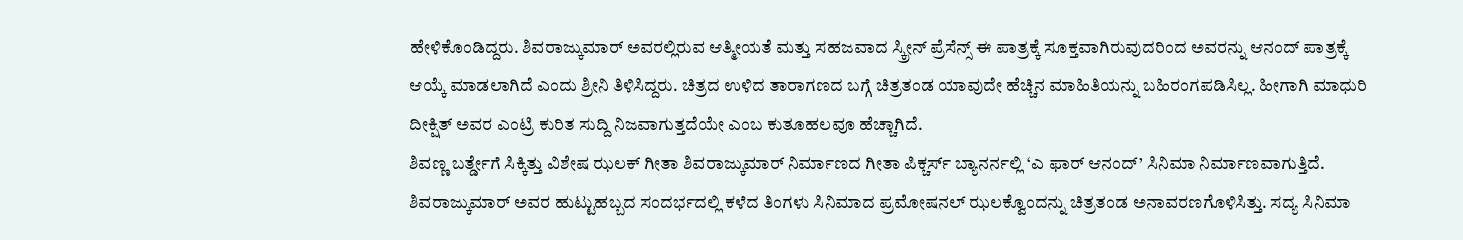ಹೇಳಿಕೊಂಡಿದ್ದರು. ಶಿವರಾಜ್ಕುಮಾರ್ ಅವರಲ್ಲಿರುವ ಆತ್ಮೀಯತೆ ಮತ್ತು ಸಹಜವಾದ ಸ್ಕ್ರೀನ್ ಪ್ರೆಸೆನ್ಸ್ ಈ ಪಾತ್ರಕ್ಕೆ ಸೂಕ್ತವಾಗಿರುವುದರಿಂದ ಅವರನ್ನು ಆನಂದ್ ಪಾತ್ರಕ್ಕೆ ಆಯ್ಕೆ ಮಾಡಲಾಗಿದೆ ಎಂದು ಶ್ರೀನಿ ತಿಳಿಸಿದ್ದರು. ಚಿತ್ರದ ಉಳಿದ ತಾರಾಗಣದ ಬಗ್ಗೆ ಚಿತ್ರತಂಡ ಯಾವುದೇ ಹೆಚ್ಚಿನ ಮಾಹಿತಿಯನ್ನು ಬಹಿರಂಗಪಡಿಸಿಲ್ಲ. ಹೀಗಾಗಿ ಮಾಧುರಿ ದೀಕ್ಷಿತ್ ಅವರ ಎಂಟ್ರಿ ಕುರಿತ ಸುದ್ದಿ ನಿಜವಾಗುತ್ತದೆಯೇ ಎಂಬ ಕುತೂಹಲವೂ ಹೆಚ್ಚಾಗಿದೆ.
ಶಿವಣ್ಣ ಬರ್ತ್ಡೇಗೆ ಸಿಕ್ಕಿತ್ತು ವಿಶೇಷ ಝಲಕ್ ಗೀತಾ ಶಿವರಾಜ್ಕುಮಾರ್ ನಿರ್ಮಾಣದ ಗೀತಾ ಪಿಕ್ಚರ್ಸ್ ಬ್ಯಾನರ್ನಲ್ಲಿ ‘ಎ ಫಾರ್ ಆನಂದ್’ ಸಿನಿಮಾ ನಿರ್ಮಾಣವಾಗುತ್ತಿದೆ. ಶಿವರಾಜ್ಕುಮಾರ್ ಅವರ ಹುಟ್ಟುಹಬ್ಬದ ಸಂದರ್ಭದಲ್ಲಿ ಕಳೆದ ತಿಂಗಳು ಸಿನಿಮಾದ ಪ್ರಮೋಷನಲ್ ಝಲಕ್ವೊಂದನ್ನು ಚಿತ್ರತಂಡ ಅನಾವರಣಗೊಳಿಸಿತ್ತು. ಸದ್ಯ ಸಿನಿಮಾ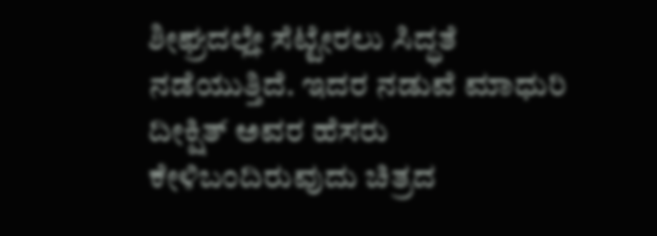ಶೀಘ್ರದಲ್ಲೇ ಸೆಟ್ಟೇರಲು ಸಿದ್ಧತೆ ನಡೆಯುತ್ತಿದೆ. ಇದರ ನಡುವೆ ಮಾಧುರಿ ದೀಕ್ಷಿತ್ ಅವರ ಹೆಸರು ಕೇಳಿಬಂದಿರುವುದು ಚಿತ್ರದ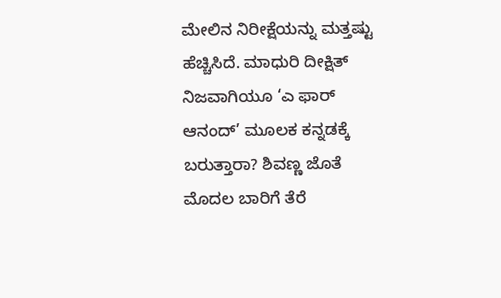ಮೇಲಿನ ನಿರೀಕ್ಷೆಯನ್ನು ಮತ್ತಷ್ಟು ಹೆಚ್ಚಿಸಿದೆ. ಮಾಧುರಿ ದೀಕ್ಷಿತ್ ನಿಜವಾಗಿಯೂ ‘ಎ ಫಾರ್ ಆನಂದ್’ ಮೂಲಕ ಕನ್ನಡಕ್ಕೆ ಬರುತ್ತಾರಾ? ಶಿವಣ್ಣ ಜೊತೆ ಮೊದಲ ಬಾರಿಗೆ ತೆರೆ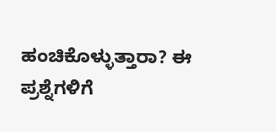ಹಂಚಿಕೊಳ್ಳುತ್ತಾರಾ? ಈ ಪ್ರಶ್ನೆಗಳಿಗೆ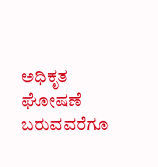ಅಧಿಕೃತ ಘೋಷಣೆ ಬರುವವರೆಗೂ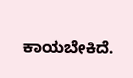ಕಾಯಬೇಕಿದೆ.